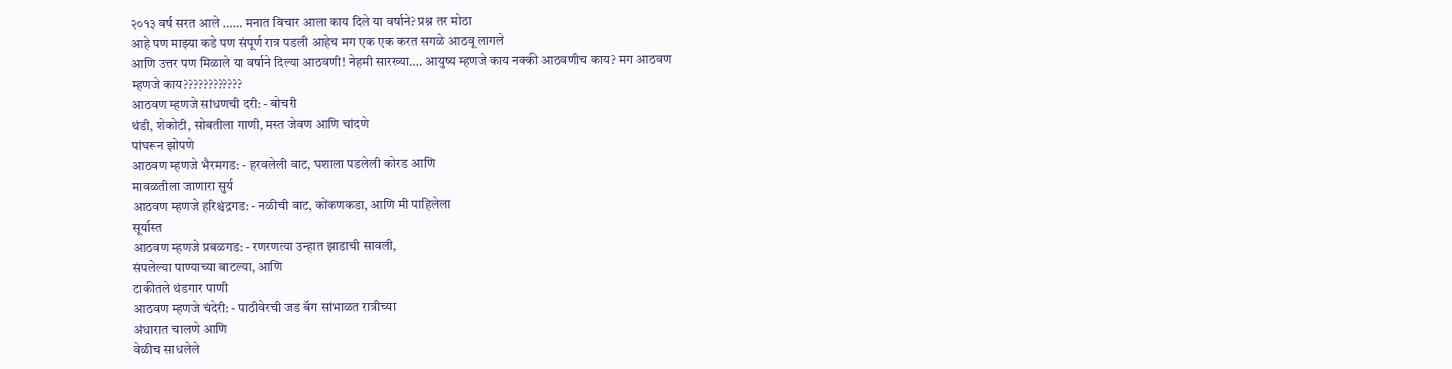२०१३ वर्ष सरत आले …… मनात विचार आला काय दिले या वर्षाने? प्रश्न तर मोठा
आहे पण माझ्या कडे पण संपूर्ण रात्र पडली आहेच मग एक एक करत सगळे आठवू लागले
आणि उत्तर पण मिळाले या वर्षाने दिल्या आठवणी! नेहमी सारख्या…. आयुष्य म्हणजे काय नक्की आठवणीच काय? मग आठवण
म्हणजे काय????????????
आठवण म्हणजे सांधणची दरी: - बोचरी
थंडी, शेकोटी, सोबतीला गाणी, मस्त जेवण आणि चांदणे
पांघरून झोपणे
आठवण म्हणजे भैरमगड: - हरवलेली वाट, घशाला पडलेली कोरड आणि
मावळतीला जाणारा सुर्य
आठवण म्हणजे हरिश्चंद्रगड: - नळीची वाट, कोंकणकडा, आणि मी पाहिलेला
सूर्यास्त
आठवण म्हणजे प्रबळगड: - रणरणत्या उन्हात झाडाची सावली,
संपलेल्या पाण्याच्या बाटल्या, आणि
टाकीतले थंडगार पाणी
आठवण म्हणजे चंदेरी: - पाठीवेरची जड बॅग सांभाळत रात्रीच्या
अंधारात चालणे आणि
वेळीच साधलेले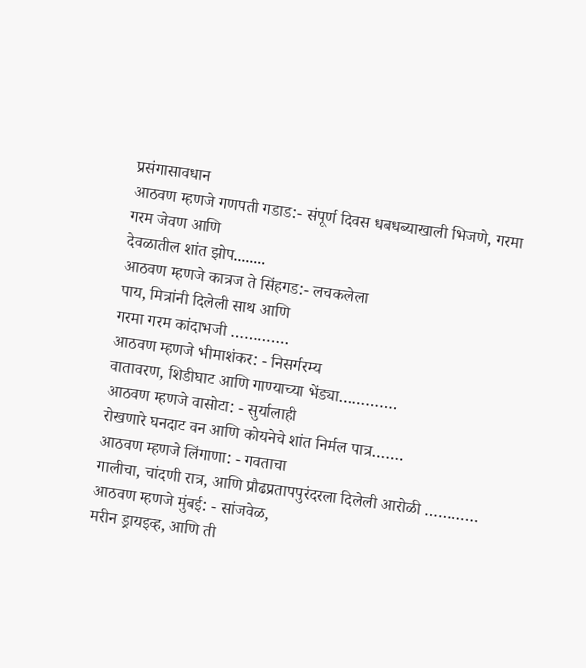प्रसंगासावधान
आठवण म्हणजे गणपती गडाड:- संपूर्ण दिवस धबधब्याखाली भिजणे, गरमा
गरम जेवण आणि
देवळातील शांत झोप........
आठवण म्हणजे कात्रज ते सिंहगड:- लचकलेला
पाय, मित्रांनी दिलेली साथ आणि
गरमा गरम कांदाभजी ………….
आठवण म्हणजे भीमाशंकर: - निसर्गरम्य
वातावरण, शिडीघाट आणि गाण्याच्या भेंड्या………….
आठवण म्हणजे वासोटा: - सुर्यालाही
रोखणारे घनदाट वन आणि कोयनेचे शांत निर्मल पात्र…….
आठवण म्हणजे लिंगाणा: - गवताचा
गालीचा, चांदणी रात्र, आणि प्रौढप्रतापपुरंदरला दिलेली आरोळी …………
आठवण म्हणजे मुंबई: - सांजवेळ,
मरीन ड्रायइव्ह, आणि ती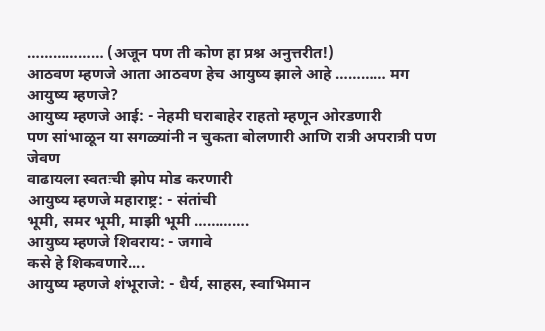……………… (अजून पण ती कोण हा प्रश्न अनुत्तरीत!)
आठवण म्हणजे आता आठवण हेच आयुष्य झाले आहे ………… मग आयुष्य म्हणजे?
आयुष्य म्हणजे आई: - नेहमी घराबाहेर राहतो म्हणून ओरडणारी
पण सांभाळून या सगळ्यांनी न चुकता बोलणारी आणि रात्री अपरात्री पण जेवण
वाढायला स्वतःची झोप मोड करणारी
आयुष्य म्हणजे महाराष्ट्र: - संतांची
भूमी, समर भूमी, माझी भूमी ………….
आयुष्य म्हणजे शिवराय: - जगावे
कसे हे शिकवणारे....
आयुष्य म्हणजे शंभूराजे: - धैर्य, साहस, स्वाभिमान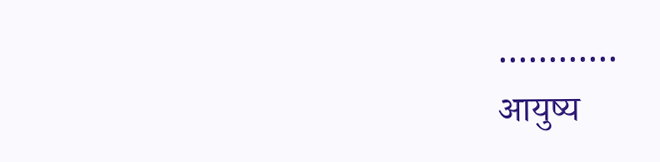…………
आयुष्य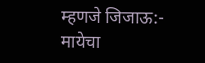म्हणजे जिजाऊ:- मायेचा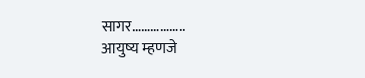सागर……………..
आयुष्य म्हणजे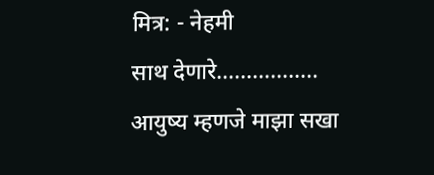मित्र: - नेहमी
साथ देणारे……………..
आयुष्य म्हणजे माझा सखा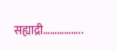सह्याद्री……………..